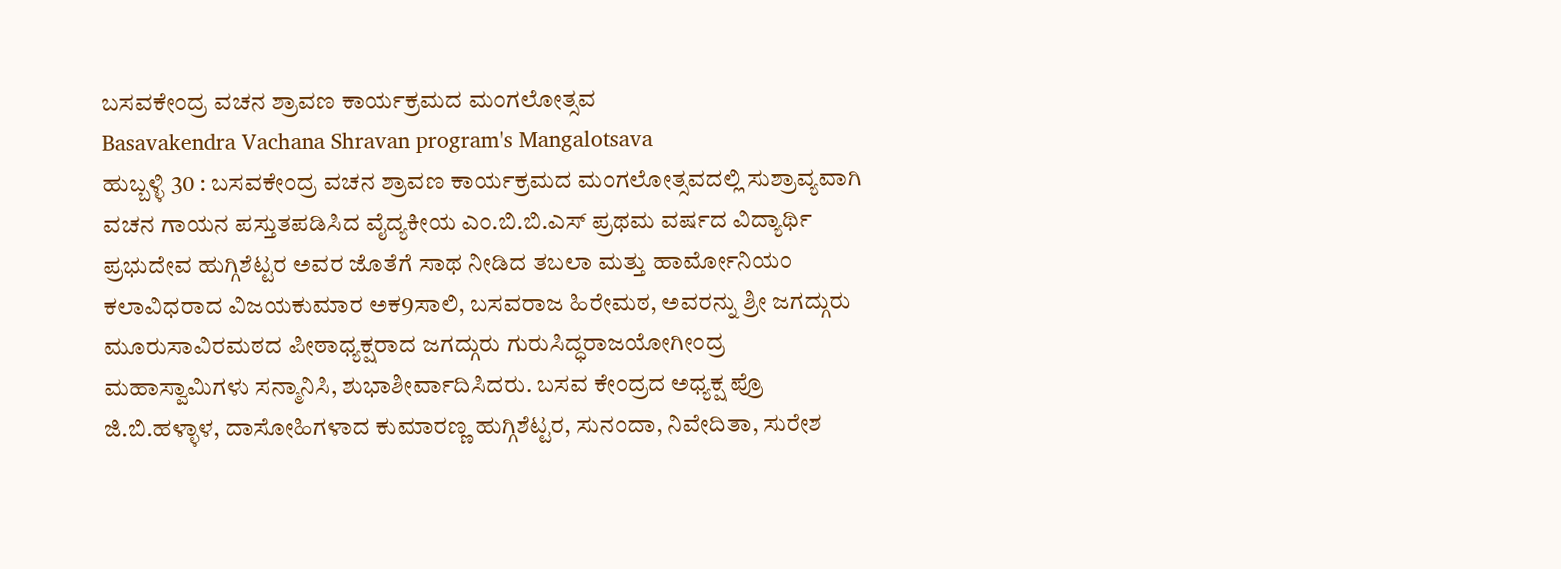ಬಸವಕೇಂದ್ರ ವಚನ ಶ್ರಾವಣ ಕಾರ್ಯಕ್ರಮದ ಮಂಗಲೋತ್ಸವ
Basavakendra Vachana Shravan program's Mangalotsava
ಹುಬ್ಬಳ್ಳಿ 30 : ಬಸವಕೇಂದ್ರ ವಚನ ಶ್ರಾವಣ ಕಾರ್ಯಕ್ರಮದ ಮಂಗಲೋತ್ಸವದಲ್ಲಿ ಸುಶ್ರಾವ್ಯವಾಗಿ ವಚನ ಗಾಯನ ಪಸ್ತುತಪಡಿಸಿದ ವೈದ್ಯಕೀಯ ಎಂ.ಬಿ.ಬಿ.ಎಸ್ ಪ್ರಥಮ ವರ್ಷದ ವಿದ್ಯಾರ್ಥಿ ಪ್ರಭುದೇವ ಹುಗ್ಗಿಶೆಟ್ಟರ ಅವರ ಜೊತೆಗೆ ಸಾಥ ನೀಡಿದ ತಬಲಾ ಮತ್ತು ಹಾರ್ಮೋನಿಯಂ ಕಲಾವಿಧರಾದ ವಿಜಯಕುಮಾರ ಅಕ9ಸಾಲಿ, ಬಸವರಾಜ ಹಿರೇಮಠ, ಅವರನ್ನು ಶ್ರೀ ಜಗದ್ಗುರು ಮೂರುಸಾವಿರಮಠದ ಪೀಠಾಧ್ಯಕ್ಷರಾದ ಜಗದ್ಗುರು ಗುರುಸಿದ್ಧರಾಜಯೋಗೀಂದ್ರ ಮಹಾಸ್ವಾಮಿಗಳು ಸನ್ಮಾನಿಸಿ, ಶುಭಾಶೀರ್ವಾದಿಸಿದರು. ಬಸವ ಕೇಂದ್ರದ ಅಧ್ಯಕ್ಷ ಪ್ರೊ ಜಿ.ಬಿ.ಹಳ್ಳಾಳ, ದಾಸೋಹಿಗಳಾದ ಕುಮಾರಣ್ಣ ಹುಗ್ಗಿಶೆಟ್ಟರ, ಸುನಂದಾ, ನಿವೇದಿತಾ, ಸುರೇಶ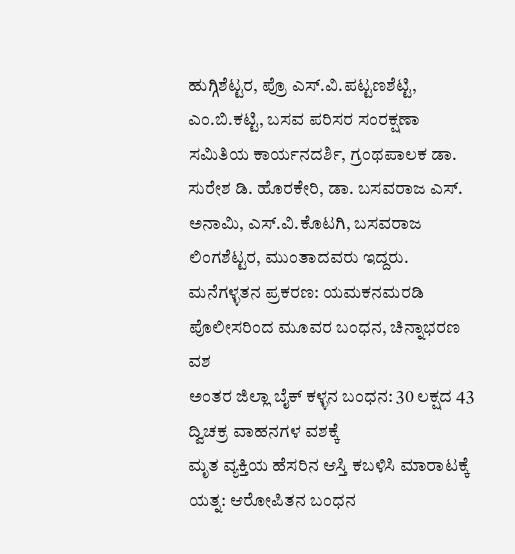ಹುಗ್ಗಿಶೆಟ್ಟರ, ಪ್ರೊ ಎಸ್.ವಿ.ಪಟ್ಟಣಶೆಟ್ಟಿ, ಎಂ.ಬಿ.ಕಟ್ಟಿ, ಬಸವ ಪರಿಸರ ಸಂರಕ್ಷಣಾ ಸಮಿತಿಯ ಕಾರ್ಯನದರ್ಶಿ, ಗ್ರಂಥಪಾಲಕ ಡಾ. ಸುರೇಶ ಡಿ. ಹೊರಕೇರಿ, ಡಾ. ಬಸವರಾಜ ಎಸ್. ಅನಾಮಿ, ಎಸ್.ವಿ.ಕೊಟಗಿ, ಬಸವರಾಜ ಲಿಂಗಶೆಟ್ಟರ, ಮುಂತಾದವರು ಇದ್ದರು.
ಮನೆಗಳ್ಳತನ ಪ್ರಕರಣ: ಯಮಕನಮರಡಿ ಪೊಲೀಸರಿಂದ ಮೂವರ ಬಂಧನ, ಚಿನ್ನಾಭರಣ ವಶ
ಅಂತರ ಜಿಲ್ಲಾ ಬೈಕ್ ಕಳ್ಳನ ಬಂಧನ: 30 ಲಕ್ಷದ 43 ದ್ವಿಚಕ್ರ ವಾಹನಗಳ ವಶಕ್ಕೆ
ಮೃತ ವ್ಯಕ್ತಿಯ ಹೆಸರಿನ ಆಸ್ತಿ ಕಬಳಿಸಿ ಮಾರಾಟಕ್ಕೆ ಯತ್ನ: ಆರೋಪಿತನ ಬಂಧನ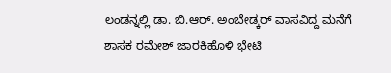ಲಂಡನ್ನಲ್ಲಿ ಡಾ. ಬಿ.ಆರ್. ಅಂಬೇಡ್ಕರ್ ವಾಸವಿದ್ದ ಮನೆಗೆ ಶಾಸಕ ರಮೇಶ್ ಜಾರಕಿಹೊಳಿ ಭೇಟಿ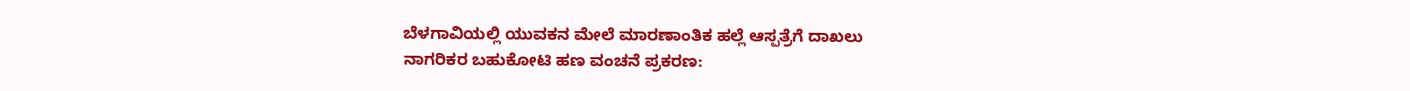ಬೆಳಗಾವಿಯಲ್ಲಿ ಯುವಕನ ಮೇಲೆ ಮಾರಣಾಂತಿಕ ಹಲ್ಲೆ ಆಸ್ಪತ್ರೆಗೆ ದಾಖಲು
ನಾಗರಿಕರ ಬಹುಕೋಟಿ ಹಣ ವಂಚನೆ ಪ್ರಕರಣ: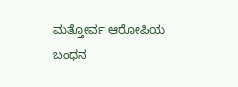ಮತ್ತೋರ್ವ ಆರೋಪಿಯ ಬಂಧನ